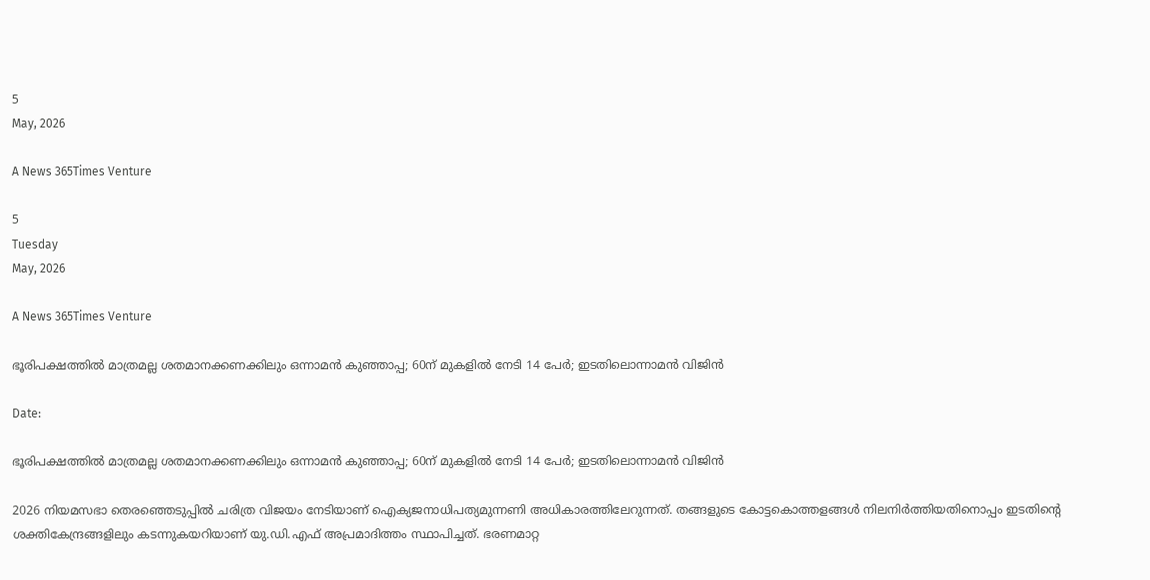5
May, 2026

A News 365Times Venture

5
Tuesday
May, 2026

A News 365Times Venture

ഭൂരിപക്ഷത്തില്‍ മാത്രമല്ല ശതമാനക്കണക്കിലും ഒന്നാമന്‍ കുഞ്ഞാപ്പ; 60ന് മുകളില്‍ നേടി 14 പേര്‍; ഇടതിലൊന്നാമന്‍ വിജിന്‍

Date:

ഭൂരിപക്ഷത്തില്‍ മാത്രമല്ല ശതമാനക്കണക്കിലും ഒന്നാമന്‍ കുഞ്ഞാപ്പ; 60ന് മുകളില്‍ നേടി 14 പേര്‍; ഇടതിലൊന്നാമന്‍ വിജിന്‍

2026 നിയമസഭാ തെരഞ്ഞെടുപ്പില്‍ ചരിത്ര വിജയം നേടിയാണ് ഐക്യജനാധിപത്യമുന്നണി അധികാരത്തിലേറുന്നത്. തങ്ങളുടെ കോട്ടകൊത്തളങ്ങള്‍ നിലനിര്‍ത്തിയതിനൊപ്പം ഇടതിന്റെ ശക്തികേന്ദ്രങ്ങളിലും കടന്നുകയറിയാണ് യു.ഡി.എഫ് അപ്രമാദിത്തം സ്ഥാപിച്ചത്. ഭരണമാറ്റ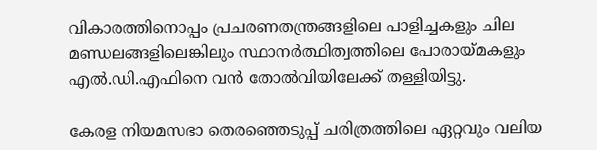വികാരത്തിനൊപ്പം പ്രചരണതന്ത്രങ്ങളിലെ പാളിച്ചകളും ചില മണ്ഡലങ്ങളിലെങ്കിലും സ്ഥാനര്‍ത്ഥിത്വത്തിലെ പോരായ്മകളും എല്‍.ഡി.എഫിനെ വന്‍ തോല്‍വിയിലേക്ക് തള്ളിയിട്ടു.

കേരള നിയമസഭാ തെരഞ്ഞെടുപ്പ് ചരിത്രത്തിലെ ഏറ്റവും വലിയ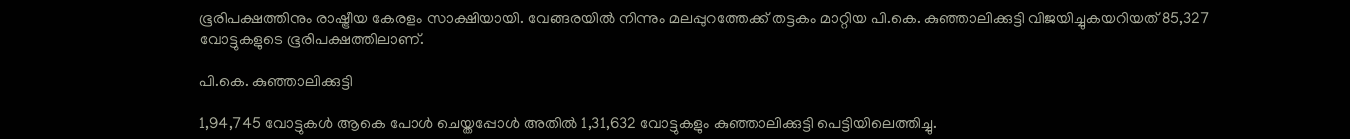ഭൂരിപക്ഷത്തിനും രാഷ്ട്രീയ കേരളം സാക്ഷിയായി. വേങ്ങരയില്‍ നിന്നും മലപ്പുറത്തേക്ക് തട്ടകം മാറ്റിയ പി.കെ. കുഞ്ഞാലിക്കുട്ടി വിജയിച്ചുകയറിയത് 85,327 വോട്ടുകളുടെ ഭൂരിപക്ഷത്തിലാണ്.

പി.കെ. കുഞ്ഞാലിക്കുട്ടി

1,94,745 വോട്ടുകള്‍ ആകെ പോള്‍ ചെയ്തപ്പോള്‍ അതില്‍ 1,31,632 വോട്ടുകളും കുഞ്ഞാലിക്കുട്ടി പെട്ടിയിലെത്തിച്ചു.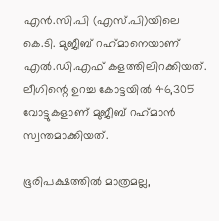എന്‍.സി.പി (എസ്.പി)യിലെ കെ.ടി. മുജീബ് റഹ്‌മാനെയാണ് എല്‍.ഡി.എഫ് കളത്തിലിറക്കിയത്. ലീഗിന്റെ ഉറച്ച കോട്ടയില്‍ 46,305 വോട്ടുകളാണ് മുജീബ് റഹ്‌മാന്‍ സ്വന്തമാക്കിയത്.

ഭൂരിപക്ഷത്തില്‍ മാത്രമല്ല,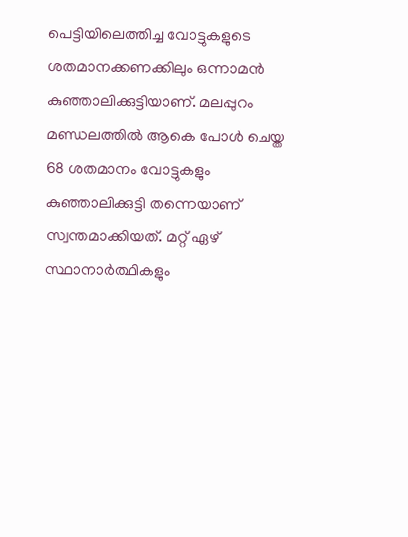പെട്ടിയിലെത്തിച്ച വോട്ടുകളുടെ ശതമാനക്കണക്കിലും ഒന്നാമന്‍ കുഞ്ഞാലിക്കുട്ടിയാണ്. മലപ്പുറം മണ്ഡലത്തില്‍ ആകെ പോള്‍ ചെയ്ത 68 ശതമാനം വോട്ടുകളും കുഞ്ഞാലിക്കുട്ടി തന്നെയാണ് സ്വന്തമാക്കിയത്. മറ്റ് ഏഴ് സ്ഥാനാര്‍ത്ഥികളും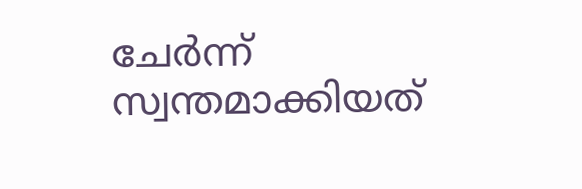ചേര്‍ന്ന് സ്വന്തമാക്കിയത്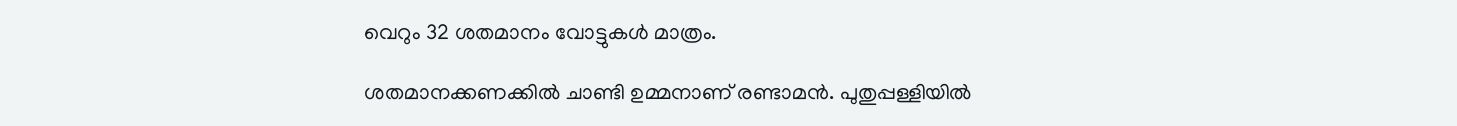വെറും 32 ശതമാനം വോട്ടുകള്‍ മാത്രം.

ശതമാനക്കണക്കില്‍ ചാണ്ടി ഉമ്മനാണ് രണ്ടാമന്‍. പുതുപ്പള്ളിയില്‍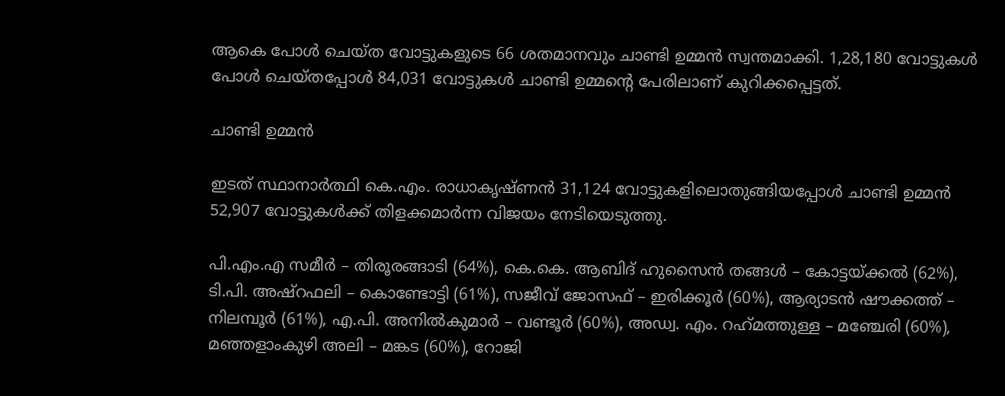ആകെ പോള്‍ ചെയ്ത വോട്ടുകളുടെ 66 ശതമാനവും ചാണ്ടി ഉമ്മന്‍ സ്വന്തമാക്കി. 1,28,180 വോട്ടുകള്‍ പോള്‍ ചെയ്തപ്പോള്‍ 84,031 വോട്ടുകള്‍ ചാണ്ടി ഉമ്മന്റെ പേരിലാണ് കുറിക്കപ്പെട്ടത്.

ചാണ്ടി ഉമ്മന്‍

ഇടത് സ്ഥാനാര്‍ത്ഥി കെ.എം. രാധാകൃഷ്ണന്‍ 31,124 വോട്ടുകളിലൊതുങ്ങിയപ്പോള്‍ ചാണ്ടി ഉമ്മന്‍ 52,907 വോട്ടുകള്‍ക്ക് തിളക്കമാര്‍ന്ന വിജയം നേടിയെടുത്തു.

പി.എം.എ സമീര്‍ – തിരൂരങ്ങാടി (64%), കെ.കെ. ആബിദ് ഹുസൈന്‍ തങ്ങള്‍ – കോട്ടയ്ക്കല്‍ (62%), ടി.പി. അഷ്‌റഫലി – കൊണ്ടോട്ടി (61%), സജീവ് ജോസഫ് – ഇരിക്കൂര്‍ (60%), ആര്യാടന്‍ ഷൗക്കത്ത് – നിലമ്പൂര്‍ (61%), എ.പി. അനില്‍കുമാര്‍ – വണ്ടൂര്‍ (60%), അഡ്വ. എം. റഹ്‌മത്തുള്ള – മഞ്ചേരി (60%), മഞ്ഞളാംകുഴി അലി – മങ്കട (60%), റോജി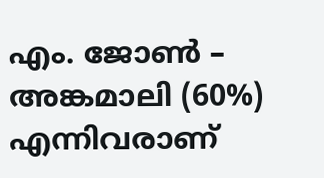എം. ജോണ്‍ – അങ്കമാലി (60%) എന്നിവരാണ്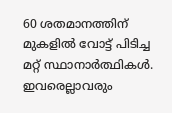60 ശതമാനത്തിന് മുകളില്‍ വോട്ട് പിടിച്ച മറ്റ് സ്ഥാനാര്‍ത്ഥികള്‍. ഇവരെല്ലാവരും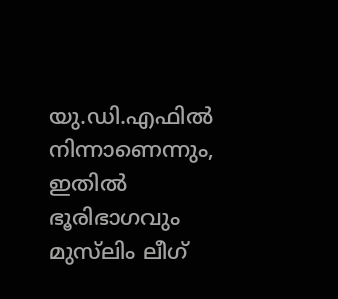യു.ഡി.എഫില്‍ നിന്നാണെന്നും, ഇതില്‍ ഭൂരിഭാഗവും മുസ്‌ലിം ലീഗ്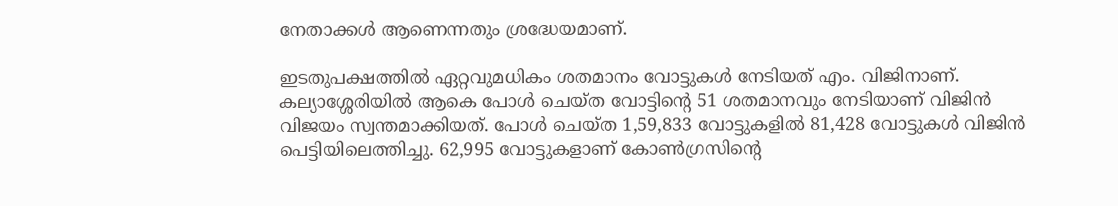നേതാക്കള്‍ ആണെന്നതും ശ്രദ്ധേയമാണ്.

ഇടതുപക്ഷത്തില്‍ ഏറ്റവുമധികം ശതമാനം വോട്ടുകള്‍ നേടിയത് എം. വിജിനാണ്. കല്യാശ്ശേരിയില്‍ ആകെ പോള്‍ ചെയ്ത വോട്ടിന്റെ 51 ശതമാനവും നേടിയാണ് വിജിന്‍ വിജയം സ്വന്തമാക്കിയത്. പോള്‍ ചെയ്ത 1,59,833 വോട്ടുകളില്‍ 81,428 വോട്ടുകള്‍ വിജിന്‍ പെട്ടിയിലെത്തിച്ചു. 62,995 വോട്ടുകളാണ് കോണ്‍ഗ്രസിന്റെ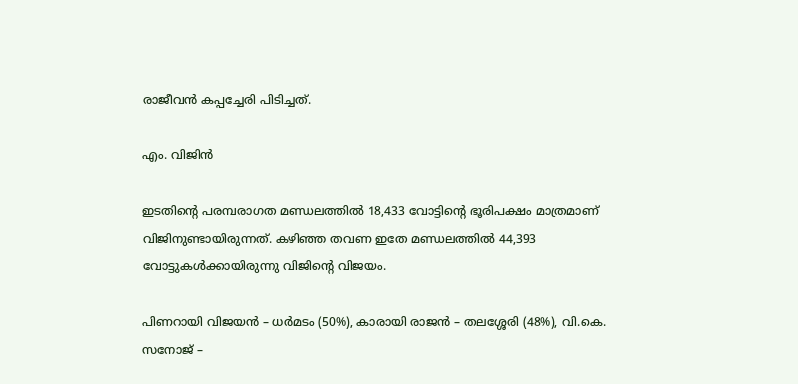രാജീവന്‍ കപ്പച്ചേരി പിടിച്ചത്.

എം. വിജിന്‍

ഇടതിന്റെ പരമ്പരാഗത മണ്ഡലത്തില്‍ 18,433 വോട്ടിന്റെ ഭൂരിപക്ഷം മാത്രമാണ് വിജിനുണ്ടായിരുന്നത്. കഴിഞ്ഞ തവണ ഇതേ മണ്ഡലത്തില്‍ 44,393 വോട്ടുകള്‍ക്കായിരുന്നു വിജിന്റെ വിജയം.

പിണറായി വിജയന്‍ – ധര്‍മടം (50%), കാരായി രാജന്‍ – തലശ്ശേരി (48%), വി.കെ. സനോജ് –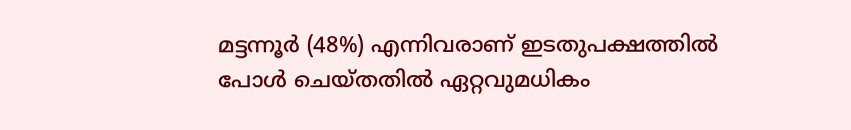മട്ടന്നൂര്‍ (48%) എന്നിവരാണ് ഇടതുപക്ഷത്തില്‍ പോള്‍ ചെയ്തതില്‍ ഏറ്റവുമധികം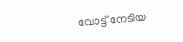വോട്ട് നേടിയ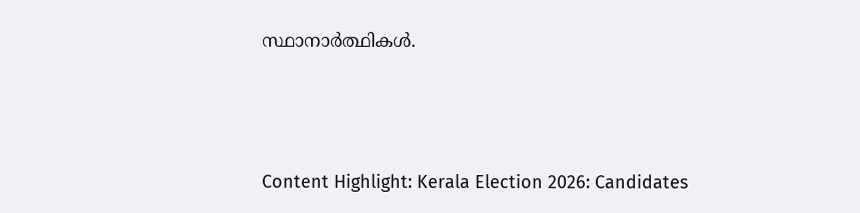സ്ഥാനാര്‍ത്ഥികള്‍.



Content Highlight: Kerala Election 2026: Candidates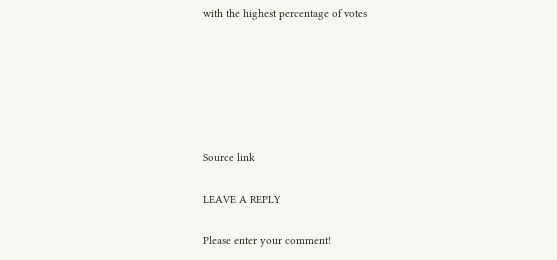with the highest percentage of votes






Source link

LEAVE A REPLY

Please enter your comment!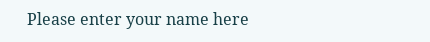Please enter your name here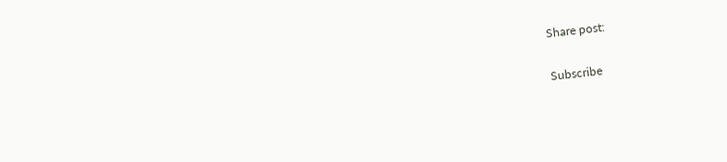Share post:

Subscribe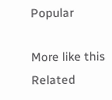Popular

More like this
Related